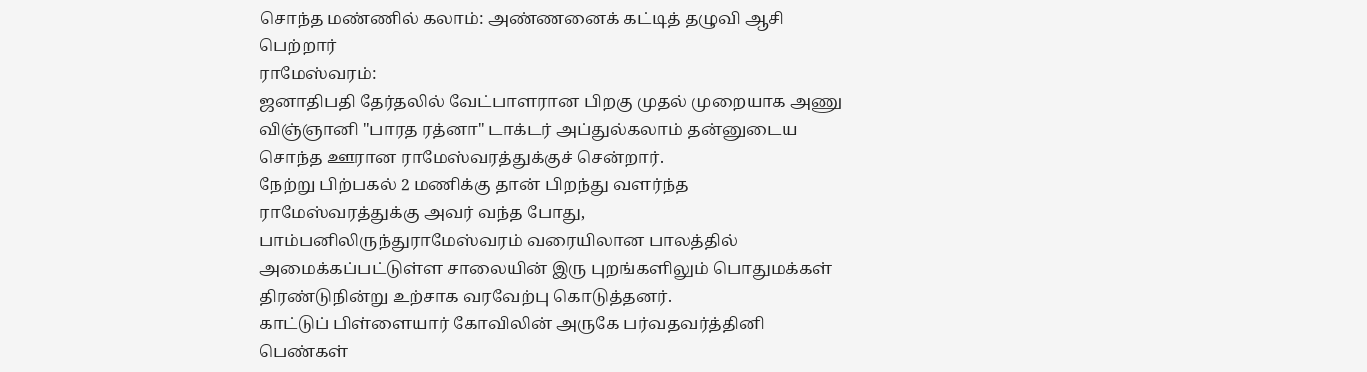சொந்த மண்ணில் கலாம்: அண்ணனைக் கட்டித் தழுவி ஆசி பெற்றார்
ராமேஸ்வரம்:
ஜனாதிபதி தேர்தலில் வேட்பாளரான பிறகு முதல் முறையாக அணு விஞ்ஞானி "பாரத ரத்னா" டாக்டர் அப்துல்கலாம் தன்னுடைய சொந்த ஊரான ராமேஸ்வரத்துக்குச் சென்றார்.
நேற்று பிற்பகல் 2 மணிக்கு தான் பிறந்து வளர்ந்த ராமேஸ்வரத்துக்கு அவர் வந்த போது, பாம்பனிலிருந்துராமேஸ்வரம் வரையிலான பாலத்தில் அமைக்கப்பட்டுள்ள சாலையின் இரு புறங்களிலும் பொதுமக்கள் திரண்டுநின்று உற்சாக வரவேற்பு கொடுத்தனர்.
காட்டுப் பிள்ளையார் கோவிலின் அருகே பர்வதவர்த்தினி பெண்கள்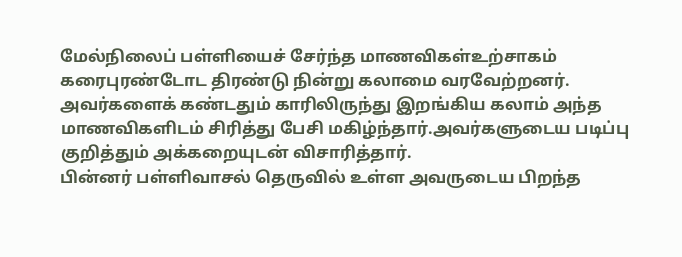மேல்நிலைப் பள்ளியைச் சேர்ந்த மாணவிகள்உற்சாகம் கரைபுரண்டோட திரண்டு நின்று கலாமை வரவேற்றனர்.
அவர்களைக் கண்டதும் காரிலிருந்து இறங்கிய கலாம் அந்த மாணவிகளிடம் சிரித்து பேசி மகிழ்ந்தார்.அவர்களுடைய படிப்பு குறித்தும் அக்கறையுடன் விசாரித்தார்.
பின்னர் பள்ளிவாசல் தெருவில் உள்ள அவருடைய பிறந்த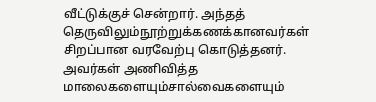வீட்டுக்குச் சென்றார். அந்தத் தெருவிலும்நூற்றுக்கணக்கானவர்கள் சிறப்பான வரவேற்பு கொடுத்தனர். அவர்கள் அணிவித்த மாலைகளையும்சால்வைகளையும்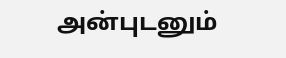அன்புடனும்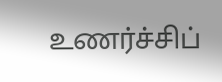உணர்ச்சிப்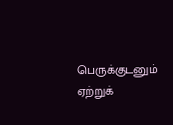பெருக்குடனும் ஏற்றுக்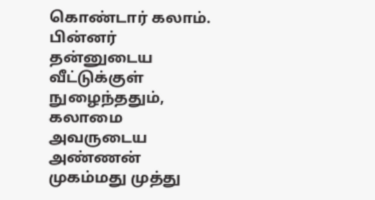கொண்டார் கலாம்.
பின்னர் தன்னுடைய வீட்டுக்குள் நுழைந்ததும், கலாமை அவருடைய அண்ணன் முகம்மது முத்து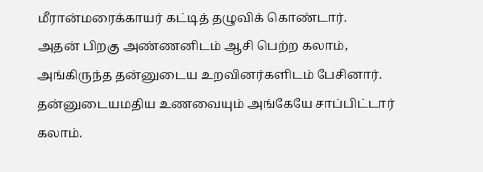மீரான்மரைக்காயர் கட்டித் தழுவிக் கொண்டார்.
அதன் பிறகு அண்ணனிடம் ஆசி பெற்ற கலாம், அங்கிருந்த தன்னுடைய உறவினர்களிடம் பேசினார். தன்னுடையமதிய உணவையும் அங்கேயே சாப்பிட்டார் கலாம்.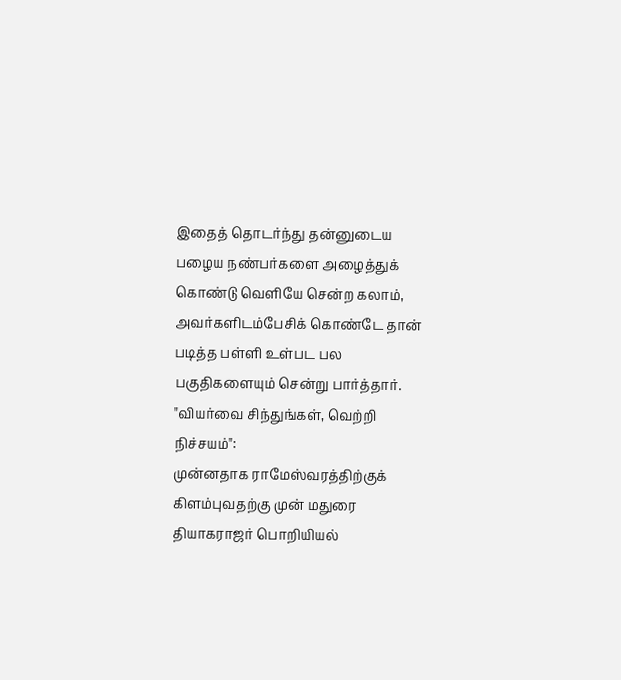இதைத் தொடர்ந்து தன்னுடைய பழைய நண்பர்களை அழைத்துக் கொண்டு வெளியே சென்ற கலாம், அவர்களிடம்பேசிக் கொண்டே தான் படித்த பள்ளி உள்பட பல பகுதிகளையும் சென்று பார்த்தார்.
"வியர்வை சிந்துங்கள், வெற்றி நிச்சயம்":
முன்னதாக ராமேஸ்வரத்திற்குக் கிளம்புவதற்கு முன் மதுரை தியாகராஜர் பொறியியல்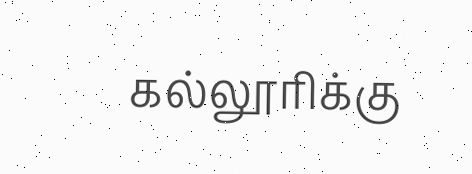கல்லூரிக்கு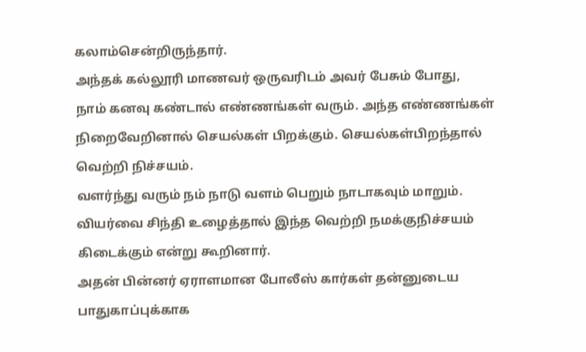கலாம்சென்றிருந்தார்.
அந்தக் கல்லூரி மாணவர் ஒருவரிடம் அவர் பேசும் போது,
நாம் கனவு கண்டால் எண்ணங்கள் வரும். அந்த எண்ணங்கள் நிறைவேறினால் செயல்கள் பிறக்கும். செயல்கள்பிறந்தால் வெற்றி நிச்சயம்.
வளர்ந்து வரும் நம் நாடு வளம் பெறும் நாடாகவும் மாறும். வியர்வை சிந்தி உழைத்தால் இந்த வெற்றி நமக்குநிச்சயம் கிடைக்கும் என்று கூறினார்.
அதன் பின்னர் ஏராளமான போலீஸ் கார்கள் தன்னுடைய பாதுகாப்புக்காக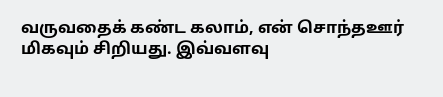வருவதைக் கண்ட கலாம், என் சொந்தஊர் மிகவும் சிறியது. இவ்வளவு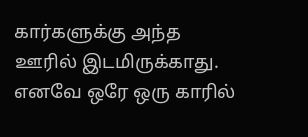கார்களுக்கு அந்த ஊரில் இடமிருக்காது. எனவே ஒரே ஒரு காரில்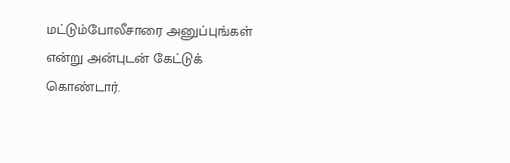மட்டும்போலீசாரை அனுப்புங்கள் என்று அன்புடன் கேட்டுக் கொண்டார்.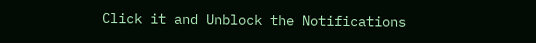Click it and Unblock the Notifications